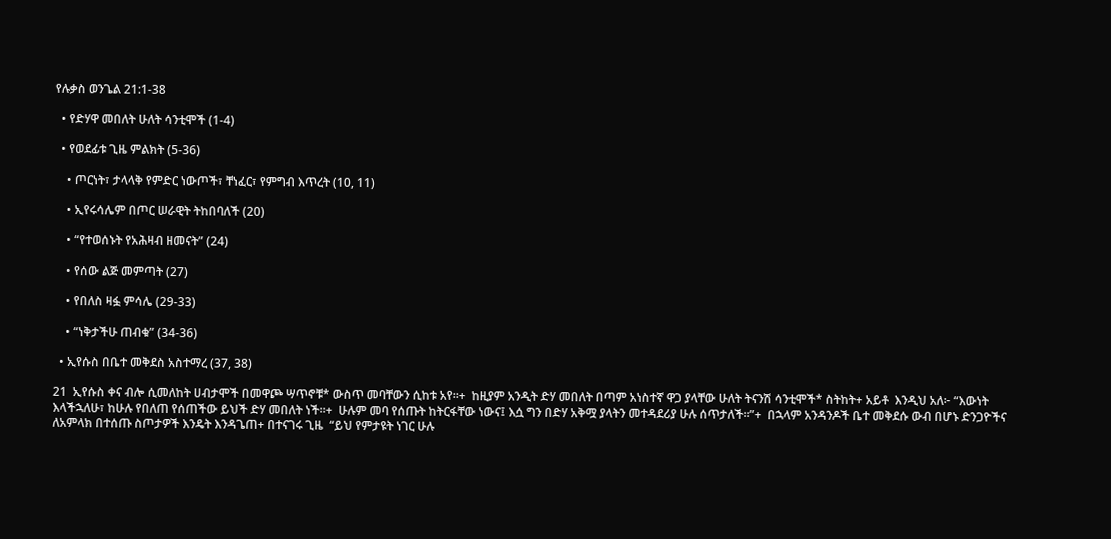የሉቃስ ወንጌል 21:1-38

  • የድሃዋ መበለት ሁለት ሳንቲሞች (1-4)

  • የወደፊቱ ጊዜ ምልክት (5-36)

    • ጦርነት፣ ታላላቅ የምድር ነውጦች፣ ቸነፈር፣ የምግብ እጥረት (10, 11)

    • ኢየሩሳሌም በጦር ሠራዊት ትከበባለች (20)

    • “የተወሰኑት የአሕዛብ ዘመናት” (24)

    • የሰው ልጅ መምጣት (27)

    • የበለስ ዛፏ ምሳሌ (29-33)

    • “ነቅታችሁ ጠብቁ” (34-36)

  • ኢየሱስ በቤተ መቅደስ አስተማረ (37, 38)

21  ኢየሱስ ቀና ብሎ ሲመለከት ሀብታሞች በመዋጮ ሣጥኖቹ* ውስጥ መባቸውን ሲከቱ አየ።+  ከዚያም አንዲት ድሃ መበለት በጣም አነስተኛ ዋጋ ያላቸው ሁለት ትናንሽ ሳንቲሞች* ስትከት+ አይቶ  እንዲህ አለ፦ “እውነት እላችኋለሁ፣ ከሁሉ የበለጠ የሰጠችው ይህች ድሃ መበለት ነች።+  ሁሉም መባ የሰጡት ከትርፋቸው ነውና፤ እሷ ግን በድሃ አቅሟ ያላትን መተዳደሪያ ሁሉ ሰጥታለች።”+  በኋላም አንዳንዶች ቤተ መቅደሱ ውብ በሆኑ ድንጋዮችና ለአምላክ በተሰጡ ስጦታዎች እንዴት እንዳጌጠ+ በተናገሩ ጊዜ  “ይህ የምታዩት ነገር ሁሉ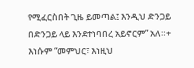የሚፈርስበት ጊዜ ይመጣል፤ እንዲህ ድንጋይ በድንጋይ ላይ እንደተነባበረ አይኖርም” አለ።+  እነሱም “መምህር፣ እነዚህ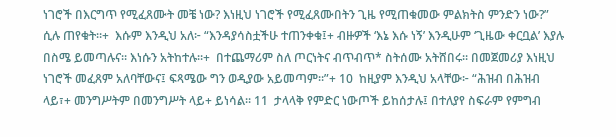ነገሮች በእርግጥ የሚፈጸሙት መቼ ነው? እነዚህ ነገሮች የሚፈጸሙበትን ጊዜ የሚጠቁመው ምልክትስ ምንድን ነው?” ሲሉ ጠየቁት።+  እሱም እንዲህ አለ፦ “እንዳያሳስቷችሁ ተጠንቀቁ፤+ ብዙዎች ‘እኔ እሱ ነኝ’ እንዲሁም ‘ጊዜው ቀርቧል’ እያሉ በስሜ ይመጣሉና። እነሱን አትከተሉ።+  በተጨማሪም ስለ ጦርነትና ብጥብጥ* ስትሰሙ አትሸበሩ። በመጀመሪያ እነዚህ ነገሮች መፈጸም አለባቸውና፤ ፍጻሜው ግን ወዲያው አይመጣም።”+ 10  ከዚያም እንዲህ አላቸው፦ “ሕዝብ በሕዝብ ላይ፣+ መንግሥትም በመንግሥት ላይ+ ይነሳል። 11  ታላላቅ የምድር ነውጦች ይከሰታሉ፤ በተለያየ ስፍራም የምግብ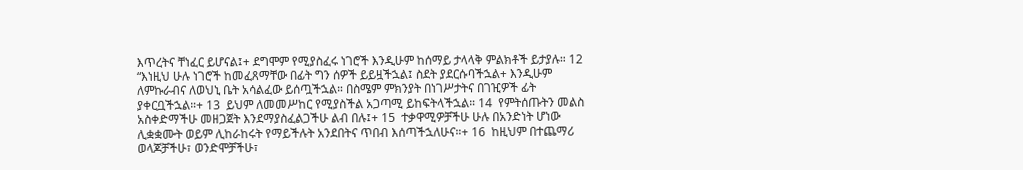እጥረትና ቸነፈር ይሆናል፤+ ደግሞም የሚያስፈሩ ነገሮች እንዲሁም ከሰማይ ታላላቅ ምልክቶች ይታያሉ። 12  “እነዚህ ሁሉ ነገሮች ከመፈጸማቸው በፊት ግን ሰዎች ይይዟችኋል፤ ስደት ያደርሱባችኋል+ እንዲሁም ለምኩራብና ለወህኒ ቤት አሳልፈው ይሰጧችኋል። በስሜም ምክንያት በነገሥታትና በገዢዎች ፊት ያቀርቧችኋል።+ 13  ይህም ለመመሥከር የሚያስችል አጋጣሚ ይከፍትላችኋል። 14  የምትሰጡትን መልስ አስቀድማችሁ መዘጋጀት እንደማያስፈልጋችሁ ልብ በሉ፤+ 15  ተቃዋሚዎቻችሁ ሁሉ በአንድነት ሆነው ሊቋቋሙት ወይም ሊከራከሩት የማይችሉት አንደበትና ጥበብ እሰጣችኋለሁና።+ 16  ከዚህም በተጨማሪ ወላጆቻችሁ፣ ወንድሞቻችሁ፣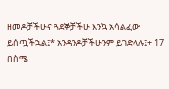ዘመዶቻችሁና ጓደኞቻችሁ እንኳ አሳልፈው ይሰጧችኋል፤* አንዳንዶቻችሁንም ይገድላሉ፤+ 17  በስሜ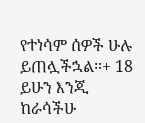የተነሳም ሰዎች ሁሉ ይጠሏችኋል።+ 18  ይሁን እንጂ ከራሳችሁ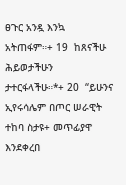ፀጉር አንዷ እንኳ አትጠፋም።+ 19  ከጸናችሁ ሕይወታችሁን ታተርፋላችሁ።*+ 20  “ይሁንና ኢየሩሳሌም በጦር ሠራዊት ተከባ ስታዩ+ መጥፊያዋ እንደቀረበ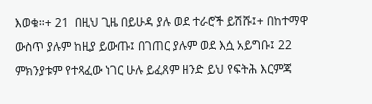እወቁ።+ 21  በዚህ ጊዜ በይሁዳ ያሉ ወደ ተራሮች ይሽሹ፤+ በከተማዋ ውስጥ ያሉም ከዚያ ይውጡ፤ በገጠር ያሉም ወደ እሷ አይግቡ፤ 22  ምክንያቱም የተጻፈው ነገር ሁሉ ይፈጸም ዘንድ ይህ የፍትሕ እርምጃ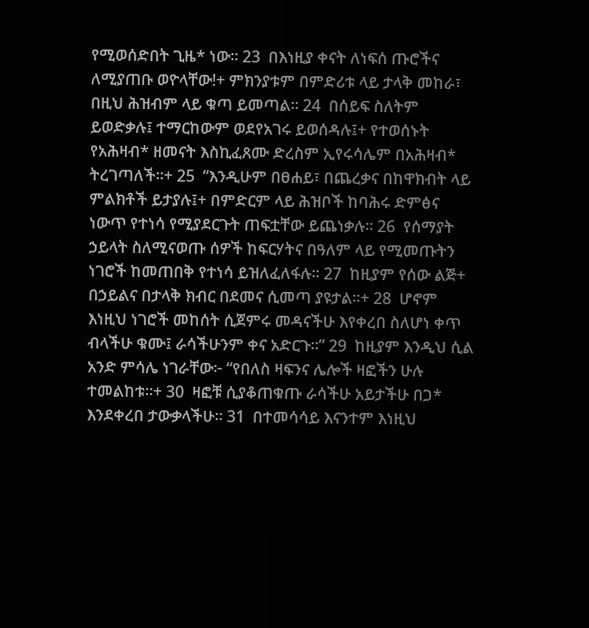የሚወሰድበት ጊዜ* ነው። 23  በእነዚያ ቀናት ለነፍሰ ጡሮችና ለሚያጠቡ ወዮላቸው!+ ምክንያቱም በምድሪቱ ላይ ታላቅ መከራ፣ በዚህ ሕዝብም ላይ ቁጣ ይመጣል። 24  በሰይፍ ስለትም ይወድቃሉ፤ ተማርከውም ወደየአገሩ ይወሰዳሉ፤+ የተወሰኑት የአሕዛብ* ዘመናት እስኪፈጸሙ ድረስም ኢየሩሳሌም በአሕዛብ* ትረገጣለች።+ 25  “እንዲሁም በፀሐይ፣ በጨረቃና በከዋክብት ላይ ምልክቶች ይታያሉ፤+ በምድርም ላይ ሕዝቦች ከባሕሩ ድምፅና ነውጥ የተነሳ የሚያደርጉት ጠፍቷቸው ይጨነቃሉ። 26  የሰማያት ኃይላት ስለሚናወጡ ሰዎች ከፍርሃትና በዓለም ላይ የሚመጡትን ነገሮች ከመጠበቅ የተነሳ ይዝለፈለፋሉ። 27  ከዚያም የሰው ልጅ+ በኃይልና በታላቅ ክብር በደመና ሲመጣ ያዩታል።+ 28  ሆኖም እነዚህ ነገሮች መከሰት ሲጀምሩ መዳናችሁ እየቀረበ ስለሆነ ቀጥ ብላችሁ ቁሙ፤ ራሳችሁንም ቀና አድርጉ።” 29  ከዚያም እንዲህ ሲል አንድ ምሳሌ ነገራቸው፦ “የበለስ ዛፍንና ሌሎች ዛፎችን ሁሉ ተመልከቱ።+ 30  ዛፎቹ ሲያቆጠቁጡ ራሳችሁ አይታችሁ በጋ* እንደቀረበ ታውቃላችሁ። 31  በተመሳሳይ እናንተም እነዚህ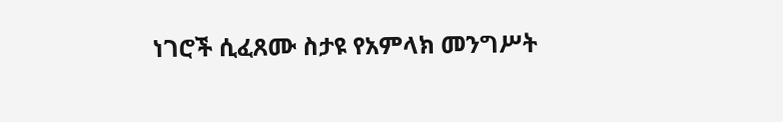ነገሮች ሲፈጸሙ ስታዩ የአምላክ መንግሥት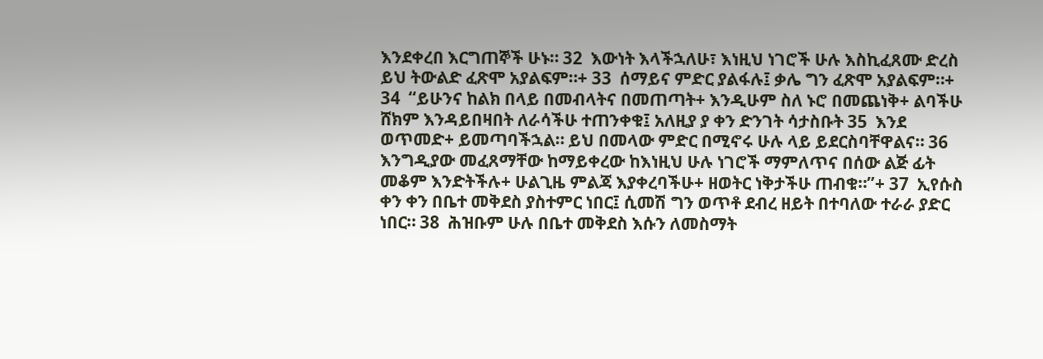እንደቀረበ እርግጠኞች ሁኑ። 32  እውነት እላችኋለሁ፣ እነዚህ ነገሮች ሁሉ እስኪፈጸሙ ድረስ ይህ ትውልድ ፈጽሞ አያልፍም።+ 33  ሰማይና ምድር ያልፋሉ፤ ቃሌ ግን ፈጽሞ አያልፍም።+ 34  “ይሁንና ከልክ በላይ በመብላትና በመጠጣት+ እንዲሁም ስለ ኑሮ በመጨነቅ+ ልባችሁ ሸክም እንዳይበዛበት ለራሳችሁ ተጠንቀቁ፤ አለዚያ ያ ቀን ድንገት ሳታስቡት 35  እንደ ወጥመድ+ ይመጣባችኋል። ይህ በመላው ምድር በሚኖሩ ሁሉ ላይ ይደርስባቸዋልና። 36  እንግዲያው መፈጸማቸው ከማይቀረው ከእነዚህ ሁሉ ነገሮች ማምለጥና በሰው ልጅ ፊት መቆም እንድትችሉ+ ሁልጊዜ ምልጃ እያቀረባችሁ+ ዘወትር ነቅታችሁ ጠብቁ።”+ 37  ኢየሱስ ቀን ቀን በቤተ መቅደስ ያስተምር ነበር፤ ሲመሽ ግን ወጥቶ ደብረ ዘይት በተባለው ተራራ ያድር ነበር። 38  ሕዝቡም ሁሉ በቤተ መቅደስ እሱን ለመስማት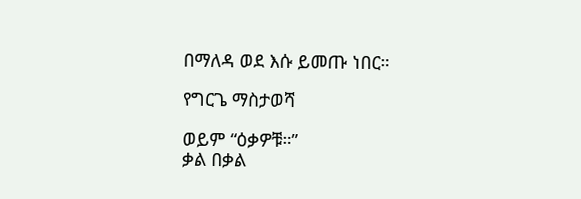በማለዳ ወደ እሱ ይመጡ ነበር።

የግርጌ ማስታወሻ

ወይም “ዕቃዎቹ።”
ቃል በቃል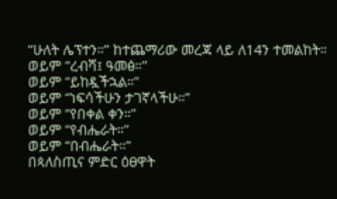“ሁለት ሌፕተን።” ከተጨማሪው መረጃ ላይ ለ14ን ተመልከት።
ወይም “ረብሻ፤ ዓመፅ።”
ወይም “ይከዷችኋል።”
ወይም “ነፍሳችሁን ታገኛላችሁ።”
ወይም “የበቀል ቀን።”
ወይም “የብሔራት።”
ወይም “በብሔራት።”
በጳለስጢና ምድር ዕፀዋት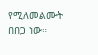የሚለመልሙት በበጋ ነው።